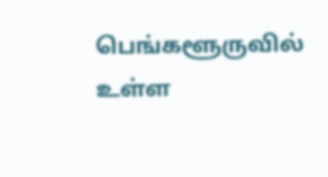பெங்களூருவில் உள்ள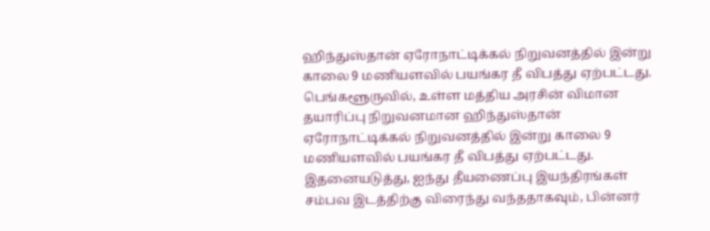ஹிந்துஸ்தான் ஏரோநாட்டிக்கல் நிறுவனத்தில் இன்று காலை 9 மணியளவில் பயங்கர தீ விபத்து ஏற்பட்டது.
பெங்களூருவில், உள்ள மத்திய அரசின் விமான தயாரிப்பு நிறுவனமான ஹிந்துஸ்தான் ஏரோநாட்டிக்கல் நிறுவனத்தில் இன்று காலை 9 மணியளவில் பயங்கர தீ விபத்து ஏற்பட்டது.
இதனையடுத்து, ஐந்து தீயணைப்பு இயந்திரங்கள் சம்பவ இடத்திற்கு விரைந்து வந்ததாகவும், பின்னர்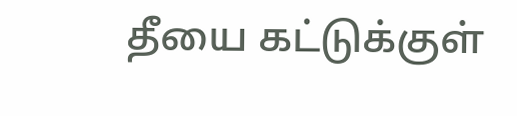தீயை கட்டுக்குள்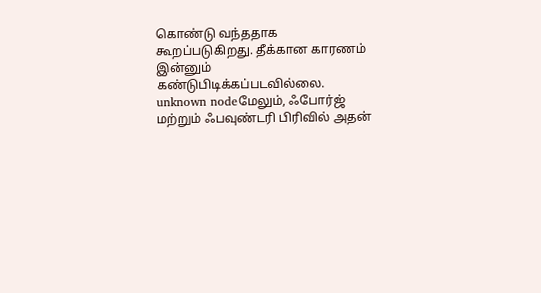கொண்டு வந்ததாக கூறப்படுகிறது. தீக்கான காரணம் இன்னும் கண்டுபிடிக்கப்படவில்லை.
unknown nodeமேலும், ஃபோர்ஜ் மற்றும் ஃபவுண்டரி பிரிவில் அதன்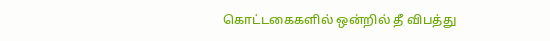கொட்டகைகளில் ஒன்றில் தீ விபத்து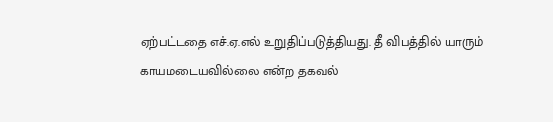ஏற்பட்டதை எச்.ஏ.எல் உறுதிப்படுத்தியது. தீ விபத்தில் யாரும் காயமடையவில்லை என்ற தகவல்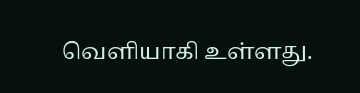வெளியாகி உள்ளது.